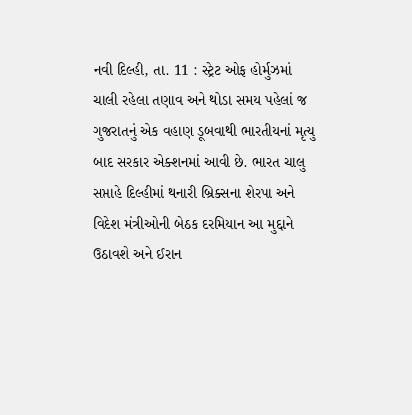નવી દિલ્હી, તા. 11 : સ્ટ્રેટ ઓફ હોર્મુઝમાં
ચાલી રહેલા તણાવ અને થોડા સમય પહેલાં જ ગુજરાતનું એક વહાણ ડૂબવાથી ભારતીયનાં મૃત્યુ
બાદ સરકાર એક્શનમાં આવી છે. ભારત ચાલુ સપ્તાહે દિલ્હીમાં થનારી બ્રિક્સના શેરપા અને
વિદેશ મંત્રીઓની બેઠક દરમિયાન આ મુદ્દાને ઉઠાવશે અને ઈરાન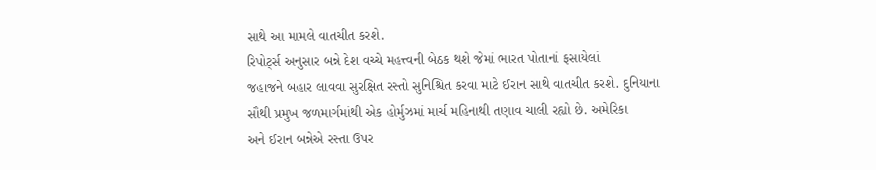સાથે આ મામલે વાતચીત કરશે.
રિપોર્ટ્સ અનુસાર બન્ને દેશ વચ્ચે મહત્ત્વની બેઠક થશે જેમાં ભારત પોતાનાં ફસાયેલાં
જહાજને બહાર લાવવા સુરક્ષિત રસ્તો સુનિશ્ચિત કરવા માટે ઈરાન સાથે વાતચીત કરશે. દુનિયાના
સૌથી પ્રમુખ જળમાર્ગમાંથી એક હોર્મુઝમાં માર્ચ મહિનાથી તણાવ ચાલી રહ્યો છે. અમેરિકા
અને ઈરાન બન્નેએ રસ્તા ઉપર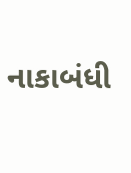નાકાબંધી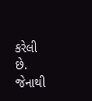કરેલી છે. જેનાથી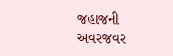જહાજની અવરજવર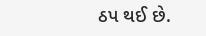ઠપ થઈ છે.